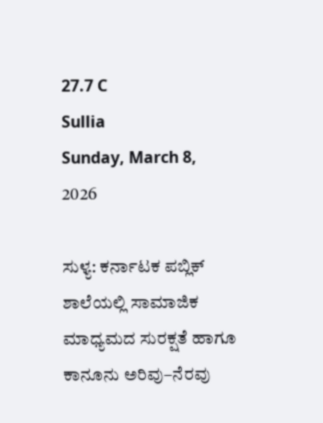27.7 C
Sullia
Sunday, March 8, 2026

ಸುಳ್ಯ: ಕರ್ನಾಟಕ ಪಬ್ಲಿಕ್ ಶಾಲೆಯಲ್ಲಿ ಸಾಮಾಜಿಕ ಮಾಧ್ಯಮದ ಸುರಕ್ಷತೆ ಹಾಗೂ ಕಾನೂನು ಅರಿವು–ನೆರವು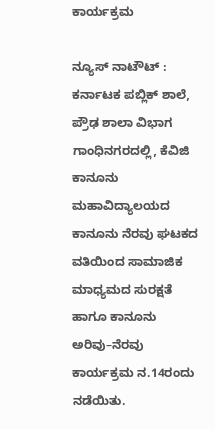ಕಾರ್ಯಕ್ರಮ

ನ್ಯೂಸ್ ನಾಟೌಟ್ : ಕರ್ನಾಟಕ ಪಬ್ಲಿಕ್ ಶಾಲೆ, ಪ್ರೌಢ ಶಾಲಾ ವಿಭಾಗ ಗಾಂಧಿನಗರದಲ್ಲಿ, ಕೆವಿಜಿ ಕಾನೂನು ಮಹಾವಿದ್ಯಾಲಯದ ಕಾನೂನು ನೆರವು ಘಟಕದ ವತಿಯಿಂದ ಸಾಮಾಜಿಕ ಮಾಧ್ಯಮದ ಸುರಕ್ಷತೆ ಹಾಗೂ ಕಾನೂನು ಅರಿವು–ನೆರವು ಕಾರ್ಯಕ್ರಮ ನ.14ರಂದು ನಡೆಯಿತು.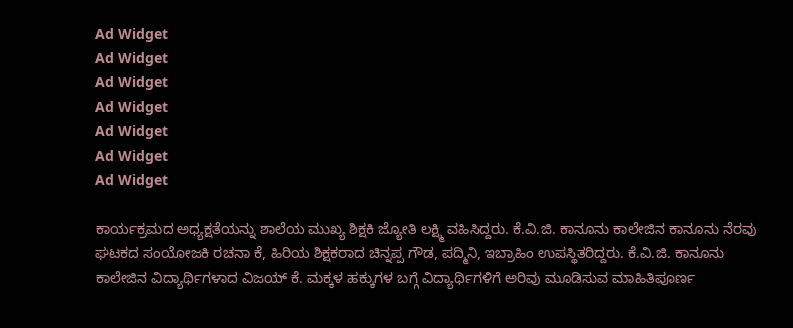Ad Widget
Ad Widget
Ad Widget
Ad Widget
Ad Widget
Ad Widget
Ad Widget

ಕಾರ್ಯಕ್ರಮದ ಅಧ್ಯಕ್ಷತೆಯನ್ನು ಶಾಲೆಯ ಮುಖ್ಯ ಶಿಕ್ಷಕಿ ಜ್ಯೋತಿ ಲಕ್ಷ್ಮಿ ವಹಿಸಿದ್ದರು. ಕೆ.ವಿ.ಜಿ. ಕಾನೂನು ಕಾಲೇಜಿನ ಕಾನೂನು ನೆರವು ಘಟಕದ ಸಂಯೋಜಕಿ ರಚನಾ ಕೆ, ಹಿರಿಯ ಶಿಕ್ಷಕರಾದ ಚಿನ್ನಪ್ಪ ಗೌಡ, ಪದ್ಮಿನಿ, ಇಬ್ರಾಹಿಂ ಉಪಸ್ಥಿತರಿದ್ದರು. ಕೆ.ವಿ.ಜಿ. ಕಾನೂನು ಕಾಲೇಜಿನ ವಿದ್ಯಾರ್ಥಿಗಳಾದ ವಿಜಯ್ ಕೆ. ಮಕ್ಕಳ ಹಕ್ಕುಗಳ ಬಗ್ಗೆ ವಿದ್ಯಾರ್ಥಿಗಳಿಗೆ ಅರಿವು ಮೂಡಿಸುವ ಮಾಹಿತಿಪೂರ್ಣ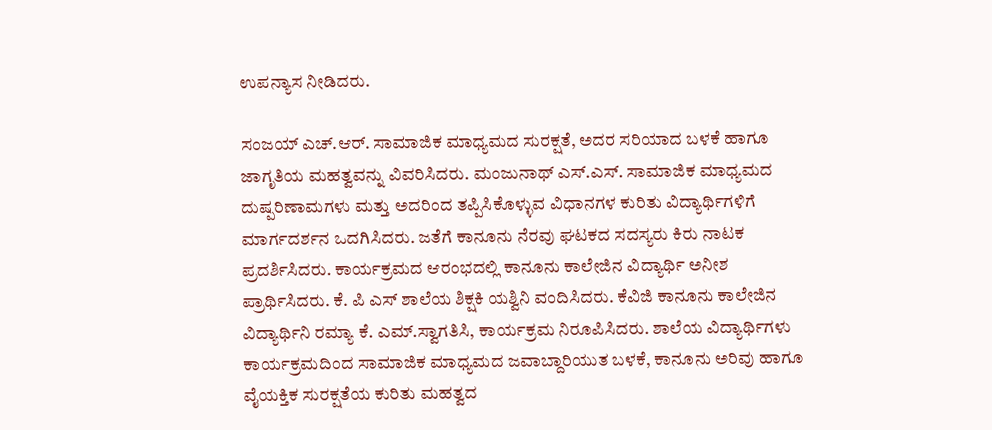ಉಪನ್ಯಾಸ ನೀಡಿದರು.

ಸಂಜಯ್ ಎಚ್.ಆರ್. ಸಾಮಾಜಿಕ ಮಾಧ್ಯಮದ ಸುರಕ್ಷತೆ, ಅದರ ಸರಿಯಾದ ಬಳಕೆ ಹಾಗೂ ಜಾಗೃತಿಯ ಮಹತ್ವವನ್ನು ವಿವರಿಸಿದರು. ಮಂಜುನಾಥ್ ಎಸ್.ಎಸ್. ಸಾಮಾಜಿಕ ಮಾಧ್ಯಮದ ದುಷ್ಪರಿಣಾಮಗಳು ಮತ್ತು ಅದರಿಂದ ತಪ್ಪಿಸಿಕೊಳ್ಳುವ ವಿಧಾನಗಳ ಕುರಿತು ವಿದ್ಯಾರ್ಥಿಗಳಿಗೆ ಮಾರ್ಗದರ್ಶನ ಒದಗಿಸಿದರು. ಜತೆಗೆ ಕಾನೂನು ನೆರವು ಘಟಕದ ಸದಸ್ಯರು ಕಿರು ನಾಟಕ ಪ್ರದರ್ಶಿಸಿದರು. ಕಾರ್ಯಕ್ರಮದ ಆರಂಭದಲ್ಲಿ ಕಾನೂನು ಕಾಲೇಜಿನ ವಿದ್ಯಾರ್ಥಿ ಅನೀಶ ಪ್ರಾರ್ಥಿಸಿದರು. ಕೆ. ಪಿ ಎಸ್ ಶಾಲೆಯ ಶಿಕ್ಷಕಿ ಯಶ್ವಿನಿ ವಂದಿಸಿದರು. ಕೆವಿಜಿ ಕಾನೂನು ಕಾಲೇಜಿನ ವಿದ್ಯಾರ್ಥಿನಿ ರಮ್ಯಾ ಕೆ. ಎಮ್.ಸ್ವಾಗತಿಸಿ, ಕಾರ್ಯಕ್ರಮ ನಿರೂಪಿಸಿದರು. ಶಾಲೆಯ ವಿದ್ಯಾರ್ಥಿಗಳು ಕಾರ್ಯಕ್ರಮದಿಂದ ಸಾಮಾಜಿಕ ಮಾಧ್ಯಮದ ಜವಾಬ್ದಾರಿಯುತ ಬಳಕೆ, ಕಾನೂನು ಅರಿವು ಹಾಗೂ ವೈಯಕ್ತಿಕ ಸುರಕ್ಷತೆಯ ಕುರಿತು ಮಹತ್ವದ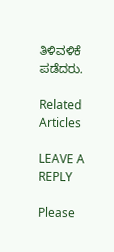ತಿಳಿವಳಿಕೆ ಪಡೆದರು.

Related Articles

LEAVE A REPLY

Please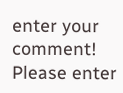enter your comment!
Please enter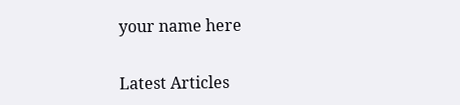your name here

Latest Articles